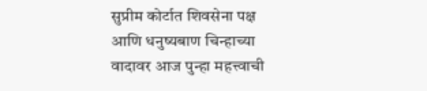सुप्रीम कोर्टात शिवसेना पक्ष आणि धनुष्यबाण चिन्हाच्या वादावर आज पुन्हा महत्त्वाची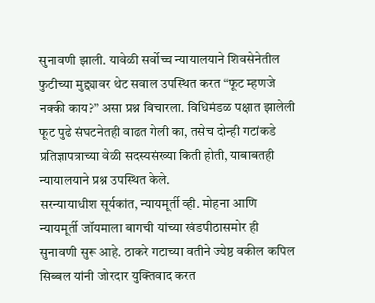सुनावणी झाली. यावेळी सर्वोच्च न्यायालयाने शिवसेनेतील फुटीच्या मुद्द्यावर थेट सवाल उपस्थित करत “फूट म्हणजे नक्की काय?” असा प्रश्न विचारला. विधिमंडळ पक्षात झालेली फूट पुढे संघटनेतही वाढत गेली का, तसेच दोन्ही गटांकडे प्रतिज्ञापत्राच्या वेळी सदस्यसंख्या किती होती, याबाबतही न्यायालयाने प्रश्न उपस्थित केले.
सरन्यायाधीश सूर्यकांत, न्यायमूर्ती व्ही. मोहना आणि न्यायमूर्ती जॉयमाला बागची यांच्या खंडपीठासमोर ही सुनावणी सुरू आहे. ठाकरे गटाच्या वतीने ज्येष्ठ वकील कपिल सिब्बल यांनी जोरदार युक्तिवाद करत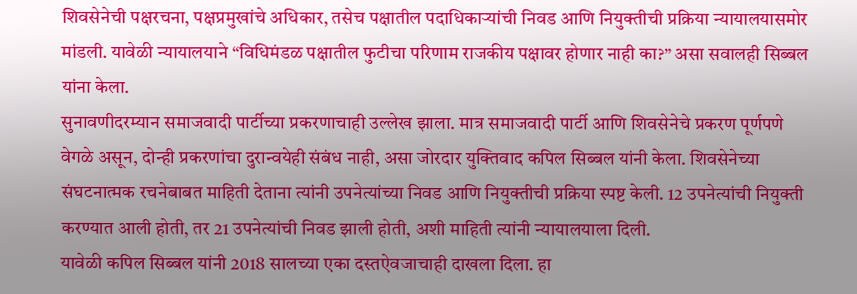शिवसेनेची पक्षरचना, पक्षप्रमुखांचे अधिकार, तसेच पक्षातील पदाधिकाऱ्यांची निवड आणि नियुक्तीची प्रक्रिया न्यायालयासमोर मांडली. यावेळी न्यायालयाने “विधिमंडळ पक्षातील फुटीचा परिणाम राजकीय पक्षावर होणार नाही का?” असा सवालही सिब्बल यांना केला.
सुनावणीदरम्यान समाजवादी पार्टीच्या प्रकरणाचाही उल्लेख झाला. मात्र समाजवादी पार्टी आणि शिवसेनेचे प्रकरण पूर्णपणे वेगळे असून, दोन्ही प्रकरणांचा दुरान्वयेही संबंध नाही, असा जोरदार युक्तिवाद कपिल सिब्बल यांनी केला. शिवसेनेच्या संघटनात्मक रचनेबाबत माहिती देताना त्यांनी उपनेत्यांच्या निवड आणि नियुक्तीची प्रक्रिया स्पष्ट केली. 12 उपनेत्यांची नियुक्ती करण्यात आली होती, तर 21 उपनेत्यांची निवड झाली होती, अशी माहिती त्यांनी न्यायालयाला दिली.
यावेळी कपिल सिब्बल यांनी 2018 सालच्या एका दस्तऐवजाचाही दाखला दिला. हा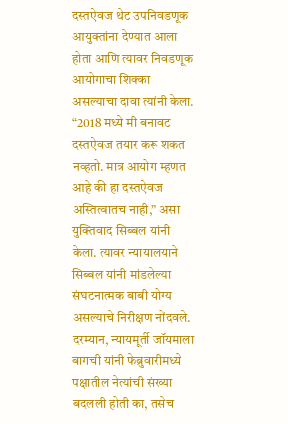दस्तऐवज थेट उपनिवडणूक आयुक्तांना देण्यात आला होता आणि त्यावर निवडणूक आयोगाचा शिक्का असल्याचा दावा त्यांनी केला. “2018 मध्ये मी बनावट दस्तऐवज तयार करू शकत नव्हतो. मात्र आयोग म्हणत आहे की हा दस्तऐवज अस्तित्वातच नाही,” असा युक्तिवाद सिब्बल यांनी केला. त्यावर न्यायालयाने सिब्बल यांनी मांडलेल्या संघटनात्मक बाबी योग्य असल्याचे निरीक्षण नोंदवले.
दरम्यान, न्यायमूर्ती जॉयमाला बागची यांनी फेब्रुवारीमध्ये पक्षातील नेत्यांची संख्या बदलली होती का, तसेच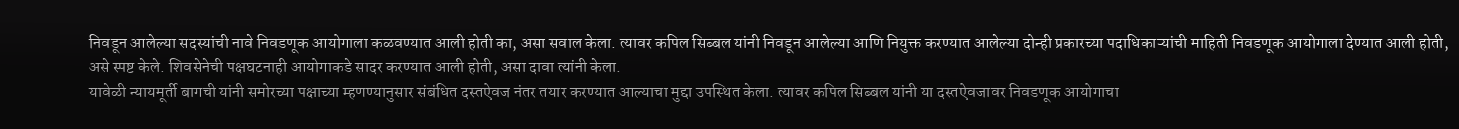निवडून आलेल्या सदस्यांची नावे निवडणूक आयोगाला कळवण्यात आली होती का, असा सवाल केला. त्यावर कपिल सिब्बल यांनी निवडून आलेल्या आणि नियुक्त करण्यात आलेल्या दोन्ही प्रकारच्या पदाधिकाऱ्यांची माहिती निवडणूक आयोगाला देण्यात आली होती, असे स्पष्ट केले. शिवसेनेची पक्षघटनाही आयोगाकडे सादर करण्यात आली होती, असा दावा त्यांनी केला.
यावेळी न्यायमूर्ती बागची यांनी समोरच्या पक्षाच्या म्हणण्यानुसार संबंधित दस्तऐवज नंतर तयार करण्यात आल्याचा मुद्दा उपस्थित केला. त्यावर कपिल सिब्बल यांनी या दस्तऐवजावर निवडणूक आयोगाचा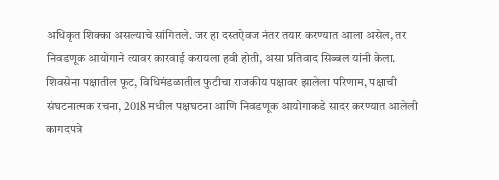अधिकृत शिक्का असल्याचे सांगितले. जर हा दस्तऐवज नंतर तयार करण्यात आला असेल, तर निवडणूक आयोगाने त्यावर कारवाई करायला हवी होती, असा प्रतिवाद सिब्बल यांनी केला.
शिवसेना पक्षातील फूट, विधिमंडळातील फुटीचा राजकीय पक्षावर झालेला परिणाम, पक्षाची संघटनात्मक रचना, 2018 मधील पक्षघटना आणि निवडणूक आयोगाकडे सादर करण्यात आलेली कागदपत्रे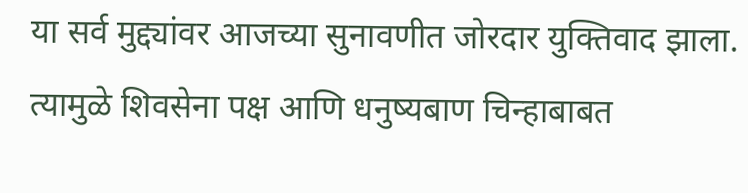या सर्व मुद्द्यांवर आजच्या सुनावणीत जोरदार युक्तिवाद झाला. त्यामुळे शिवसेना पक्ष आणि धनुष्यबाण चिन्हाबाबत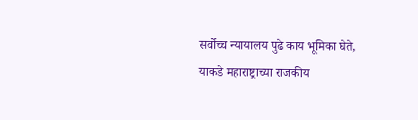सर्वोच्च न्यायालय पुढे काय भूमिका घेते, याकडे महाराष्ट्राच्या राजकीय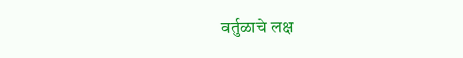वर्तुळाचे लक्ष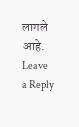लागले आहे.
Leave a Reply